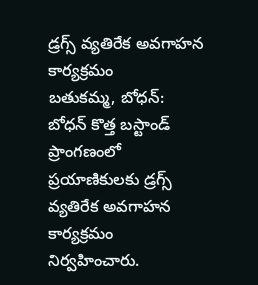డ్రగ్స్ వ్యతిరేక అవగాహన కార్యక్రమం
బతుకమ్మ, బోధన్: బోధన్ కొత్త బస్టాండ్ ప్రాంగణంలో ప్రయాణికులకు డ్రగ్స్ వ్యతిరేక అవగాహన కార్యక్రమం నిర్వహించారు.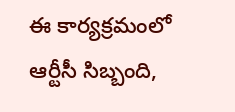ఈ కార్యక్రమంలో ఆర్టీసీ సిబ్బంది,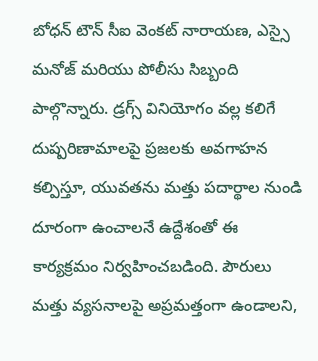బోధన్ టౌన్ సీఐ వెంకట్ నారాయణ, ఎస్సై మనోజ్ మరియు పోలీసు సిబ్బంది పాల్గొన్నారు. డ్రగ్స్ వినియోగం వల్ల కలిగే దుష్పరిణామాలపై ప్రజలకు అవగాహన కల్పిస్తూ, యువతను మత్తు పదార్థాల నుండి దూరంగా ఉంచాలనే ఉద్దేశంతో ఈ కార్యక్రమం నిర్వహించబడింది. పౌరులు మత్తు వ్యసనాలపై అప్రమత్తంగా ఉండాలని,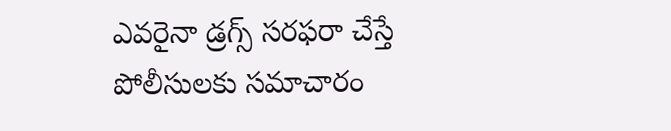ఎవరైనా డ్రగ్స్ సరఫరా చేస్తే పోలీసులకు సమాచారం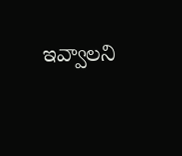ఇవ్వాలని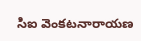సిఐ వెంకటనారాయణ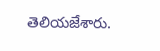తెలియజేశారు.